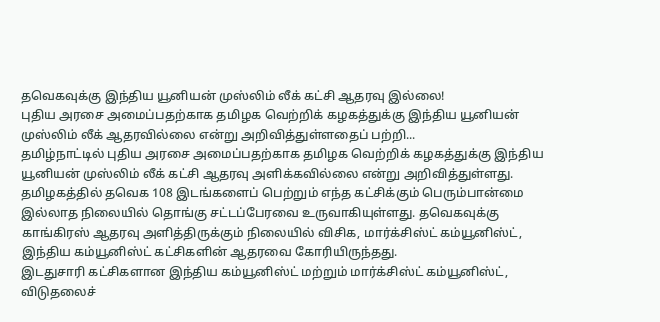தவெகவுக்கு இந்திய யூனியன் முஸ்லிம் லீக் கட்சி ஆதரவு இல்லை!
புதிய அரசை அமைப்பதற்காக தமிழக வெற்றிக் கழகத்துக்கு இந்திய யூனியன் முஸ்லிம் லீக் ஆதரவில்லை என்று அறிவித்துள்ளதைப் பற்றி...
தமிழ்நாட்டில் புதிய அரசை அமைப்பதற்காக தமிழக வெற்றிக் கழகத்துக்கு இந்திய யூனியன் முஸ்லிம் லீக் கட்சி ஆதரவு அளிக்கவில்லை என்று அறிவித்துள்ளது.
தமிழகத்தில் தவெக 108 இடங்களைப் பெற்றும் எந்த கட்சிக்கும் பெரும்பான்மை இல்லாத நிலையில் தொங்கு சட்டப்பேரவை உருவாகியுள்ளது. தவெகவுக்கு காங்கிரஸ் ஆதரவு அளித்திருக்கும் நிலையில் விசிக, மார்க்சிஸ்ட் கம்யூனிஸ்ட், இந்திய கம்யூனிஸ்ட் கட்சிகளின் ஆதரவை கோரியிருந்தது.
இடதுசாரி கட்சிகளான இந்திய கம்யூனிஸ்ட் மற்றும் மார்க்சிஸ்ட் கம்யூனிஸ்ட், விடுதலைச்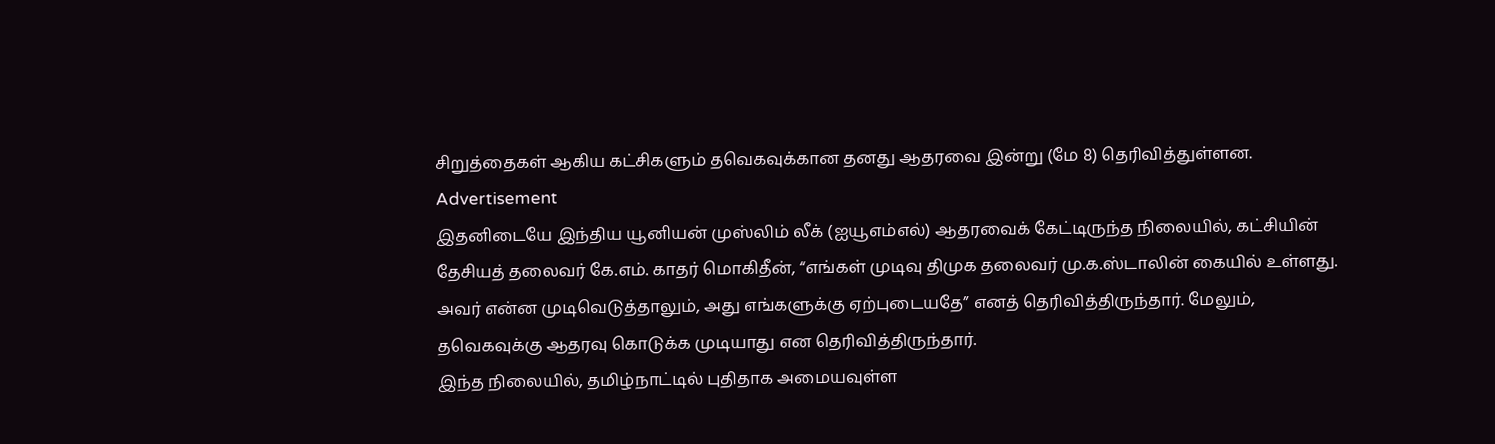சிறுத்தைகள் ஆகிய கட்சிகளும் தவெகவுக்கான தனது ஆதரவை இன்று (மே 8) தெரிவித்துள்ளன.
Advertisement
இதனிடையே இந்திய யூனியன் முஸ்லிம் லீக் (ஐயூஎம்எல்) ஆதரவைக் கேட்டிருந்த நிலையில், கட்சியின் தேசியத் தலைவர் கே.எம். காதர் மொகிதீன், “எங்கள் முடிவு திமுக தலைவர் மு.க.ஸ்டாலின் கையில் உள்ளது. அவர் என்ன முடிவெடுத்தாலும், அது எங்களுக்கு ஏற்புடையதே” எனத் தெரிவித்திருந்தார். மேலும், தவெகவுக்கு ஆதரவு கொடுக்க முடியாது என தெரிவித்திருந்தார்.
இந்த நிலையில், தமிழ்நாட்டில் புதிதாக அமையவுள்ள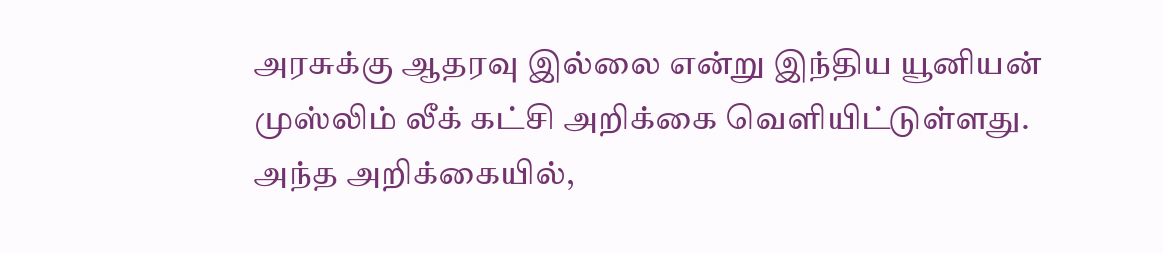அரசுக்கு ஆதரவு இல்லை என்று இந்திய யூனியன் முஸ்லிம் லீக் கட்சி அறிக்கை வெளியிட்டுள்ளது.
அந்த அறிக்கையில்,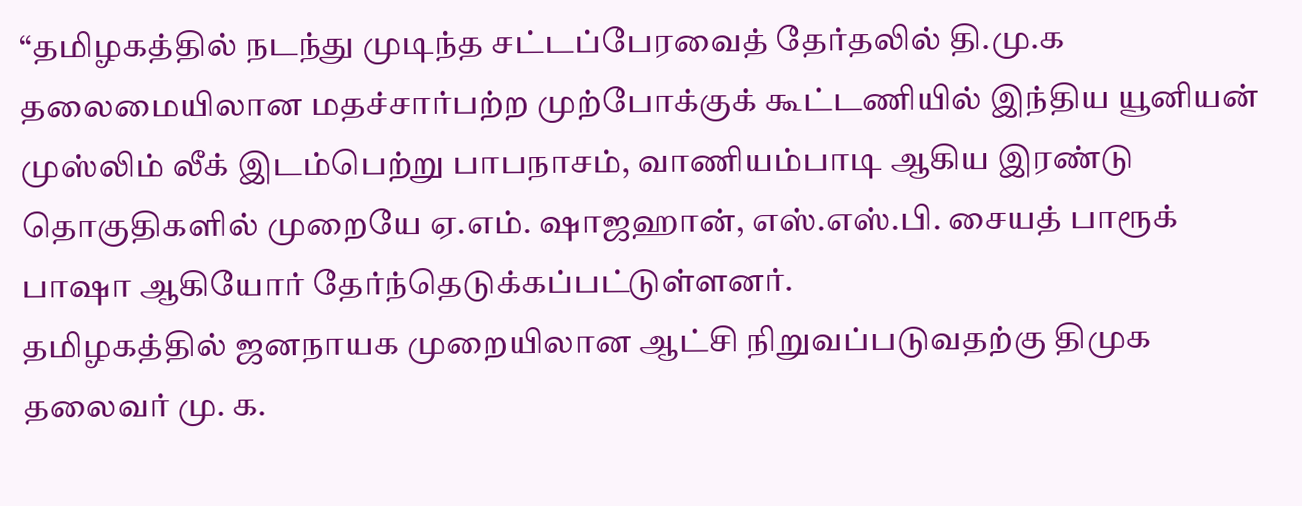“தமிழகத்தில் நடந்து முடிந்த சட்டப்பேரவைத் தேர்தலில் தி.மு.க தலைமையிலான மதச்சார்பற்ற முற்போக்குக் கூட்டணியில் இந்திய யூனியன் முஸ்லிம் லீக் இடம்பெற்று பாபநாசம், வாணியம்பாடி ஆகிய இரண்டு தொகுதிகளில் முறையே ஏ.எம். ஷாஜஹான், எஸ்.எஸ்.பி. சையத் பாரூக் பாஷா ஆகியோர் தேர்ந்தெடுக்கப்பட்டுள்ளனர்.
தமிழகத்தில் ஜனநாயக முறையிலான ஆட்சி நிறுவப்படுவதற்கு திமுக தலைவர் மு. க.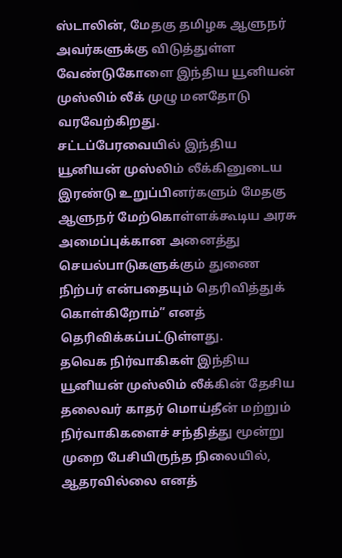ஸ்டாலின், மேதகு தமிழக ஆளுநர் அவர்களுக்கு விடுத்துள்ள வேண்டுகோளை இந்திய யூனியன் முஸ்லிம் லீக் முழு மனதோடு வரவேற்கிறது.
சட்டப்பேரவையில் இந்திய யூனியன் முஸ்லிம் லீக்கினுடைய இரண்டு உறுப்பினர்களும் மேதகு ஆளுநர் மேற்கொள்ளக்கூடிய அரசு அமைப்புக்கான அனைத்து செயல்பாடுகளுக்கும் துணை நிற்பர் என்பதையும் தெரிவித்துக் கொள்கிறோம்” எனத் தெரிவிக்கப்பட்டுள்ளது.
தவெக நிர்வாகிகள் இந்திய யூனியன் முஸ்லிம் லீக்கின் தேசிய தலைவர் காதர் மொய்தீன் மற்றும் நிர்வாகிகளைச் சந்தித்து மூன்று முறை பேசியிருந்த நிலையில், ஆதரவில்லை எனத்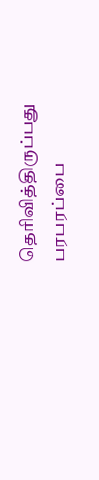தெரிவித்திருப்பது பரபரப்பை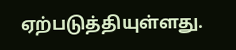ஏற்படுத்தியுள்ளது.